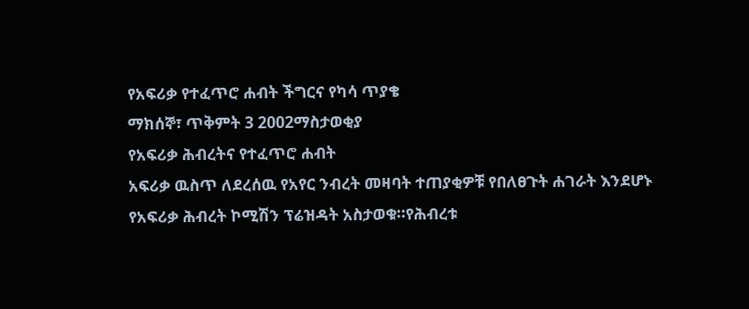የአፍሪቃ የተፈጥሮ ሐብት ችግርና የካሳ ጥያቄ
ማክሰኞ፣ ጥቅምት 3 2002ማስታወቂያ
የአፍሪቃ ሕብረትና የተፈጥሮ ሐብት
አፍሪቃ ዉስጥ ለደረሰዉ የአየር ንብረት መዛባት ተጠያቂዎቹ የበለፀጉት ሐገራት እንደሆኑ የአፍሪቃ ሕብረት ኮሚሽን ፕሬዝዳት አስታወቁ።የሕብረቱ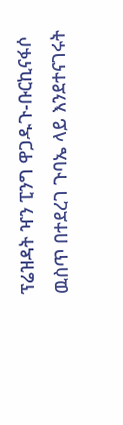ፕሬዝዳት ዣን ፒንግ ዋጋዱጉ-ቡርኪናፋሶ ዉስጥ በተደረገ ጉባኤ ላይ እንደተናገሩት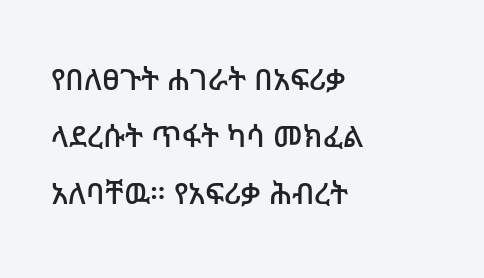የበለፀጉት ሐገራት በአፍሪቃ ላደረሱት ጥፋት ካሳ መክፈል አለባቸዉ። የአፍሪቃ ሕብረት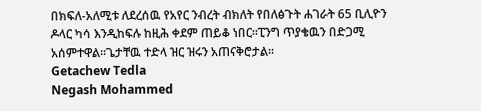በክፍለ-አለሚቱ ለደረሰዉ የአየር ንብረት ብክለት የበለፅጉት ሐገራት 65 ቢሊዮን ዶላር ካሳ እንዲከፍሉ ከዚሕ ቀደም ጠይቆ ነበር።ፒንግ ጥያቄዉን በድጋሚ አሰምተዋል።ጌታቸዉ ተድላ ዝር ዝሩን አጠናቅሮታል።
Getachew Tedla
Negash Mohammed